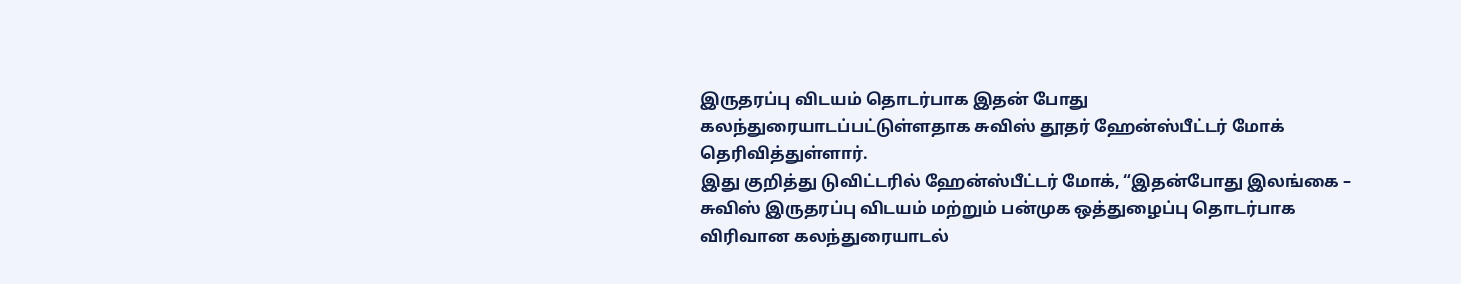இருதரப்பு விடயம் தொடர்பாக இதன் போது கலந்துரையாடப்பட்டுள்ளதாக சுவிஸ் தூதர் ஹேன்ஸ்பீட்டர் மோக் தெரிவித்துள்ளார்.
இது குறித்து டுவிட்டரில் ஹேன்ஸ்பீட்டர் மோக், “இதன்போது இலங்கை – சுவிஸ் இருதரப்பு விடயம் மற்றும் பன்முக ஒத்துழைப்பு தொடர்பாக விரிவான கலந்துரையாடல்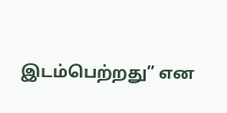இடம்பெற்றது” என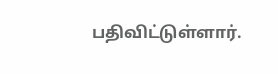பதிவிட்டுள்ளார்.